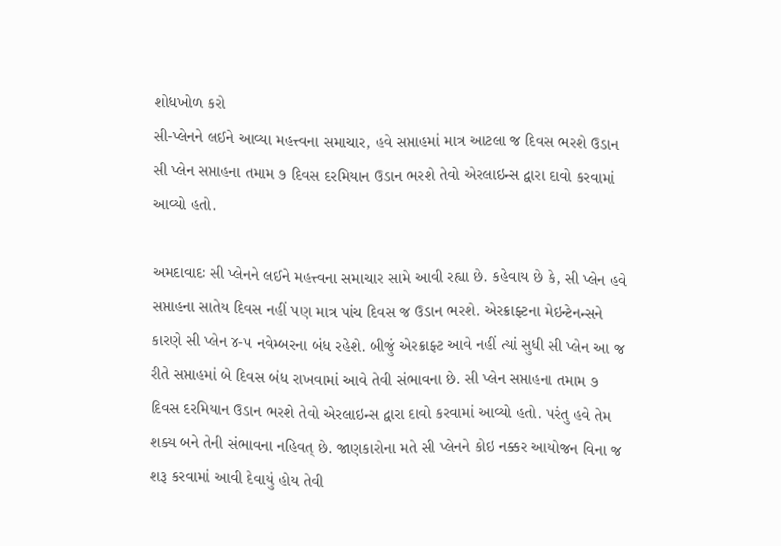શોધખોળ કરો
સી-પ્લેનને લઈને આવ્યા મહત્ત્વના સમાચાર, હવે સપ્તાહમાં માત્ર આટલા જ દિવસ ભરશે ઉડાન
સી પ્લેન સપ્તાહના તમામ ૭ દિવસ દરમિયાન ઉડાન ભરશે તેવો એરલાઇન્સ દ્વારા દાવો કરવામાં આવ્યો હતો.

અમદાવાદઃ સી પ્લેનને લઈને મહત્ત્વના સમાચાર સામે આવી રહ્યા છે. કહેવાય છે કે, સી પ્લેન હવે સપ્તાહના સાતેય દિવસ નહીં પણ માત્ર પાંચ દિવસ જ ઉડાન ભરશે. એરક્રાફ્ટના મેઇન્ટેનન્સને કારણે સી પ્લેન ૪-૫ નવેમ્બરના બંધ રહેશે. બીજું એરક્રાફ્ટ આવે નહીં ત્યાં સુધી સી પ્લેન આ જ રીતે સપ્તાહમાં બે દિવસ બંધ રાખવામાં આવે તેવી સંભાવના છે. સી પ્લેન સપ્તાહના તમામ ૭ દિવસ દરમિયાન ઉડાન ભરશે તેવો એરલાઇન્સ દ્વારા દાવો કરવામાં આવ્યો હતો. પરંતુ હવે તેમ શક્ય બને તેની સંભાવના નહિવત્ છે. જાણકારોના મતે સી પ્લેનને કોઇ નક્કર આયોજન વિના જ શરૂ કરવામાં આવી દેવાયું હોય તેવી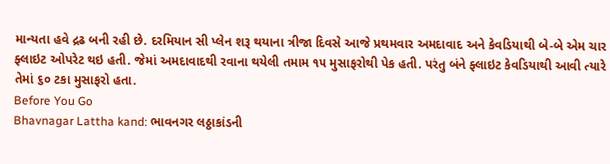માન્યતા હવે દ્રઢ બની રહી છે. દરમિયાન સી પ્લેન શરૂ થયાના ત્રીજા દિવસે આજે પ્રથમવાર અમદાવાદ અને કેવડિયાથી બે-બે એમ ચાર ફ્લાઇટ ઓપરેટ થઇ હતી. જેમાં અમદાવાદથી રવાના થયેલી તમામ ૧૫ મુસાફરોથી પેક હતી. પરંતુ બંને ફ્લાઇટ કેવડિયાથી આવી ત્યારે તેમાં ૬૦ ટકા મુસાફરો હતા.
Before You Go
Bhavnagar Lattha kand: ભાવનગર લઠ્ઠાકાંડની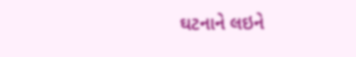ઘટનાને લઇને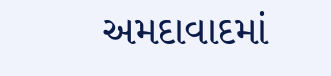અમદાવાદમાં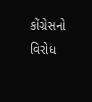કોંગ્રેસનો વિરોધ